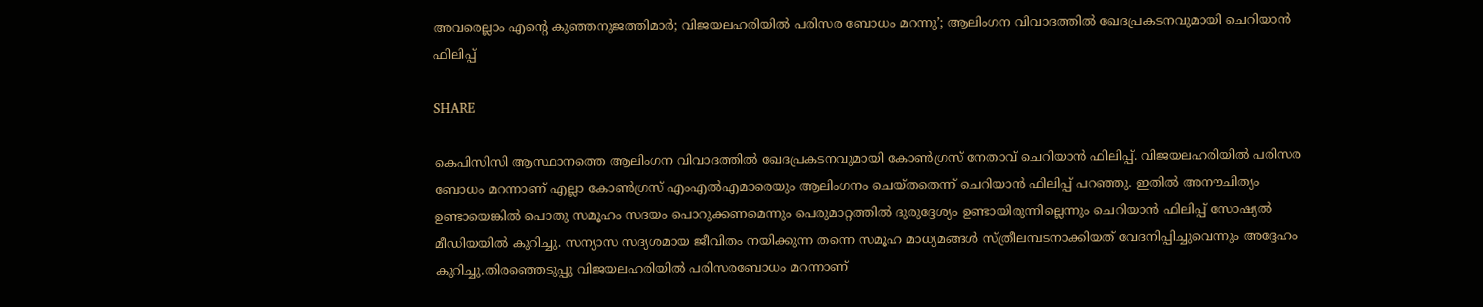അവരെല്ലാം എന്റെ കുഞ്ഞനുജത്തിമാര്‍; വിജയലഹരിയില്‍ പരിസര ബോധം മറന്നു’; ആലിംഗന വിവാദത്തില്‍ ഖേദപ്രകടനവുമായി ചെറിയാന്‍ ഫിലിപ്പ്

SHARE

കെപിസിസി ആസ്ഥാനത്തെ ആലിംഗന വിവാദത്തില്‍ ഖേദപ്രകടനവുമായി കോണ്‍ഗ്രസ് നേതാവ് ചെറിയാന്‍ ഫിലിപ്പ്. വിജയലഹരിയില്‍ പരിസര ബോധം മറന്നാണ് എല്ലാ കോണ്‍ഗ്രസ് എംഎല്‍എമാരെയും ആലിംഗനം ചെയ്തതെന്ന് ചെറിയാന്‍ ഫിലിപ്പ് പറഞ്ഞു. ഇതില്‍ അനൗചിത്യം ഉണ്ടായെങ്കില്‍ പൊതു സമൂഹം സദയം പൊറുക്കണമെന്നും പെരുമാറ്റത്തില്‍ ദുരുദ്ദേശ്യം ഉണ്ടായിരുന്നില്ലെന്നും ചെറിയാന്‍ ഫിലിപ്പ് സോഷ്യല്‍ മീഡിയയില്‍ കുറിച്ചു. സന്യാസ സദ്യശമായ ജീവിതം നയിക്കുന്ന തന്നെ സമൂഹ മാധ്യമങ്ങള്‍ സ്ത്രീലമ്പടനാക്കിയത് വേദനിപ്പിച്ചുവെന്നും അദ്ദേഹം കുറിച്ചു.തിരഞ്ഞെടുപ്പു വിജയലഹരിയില്‍ പരിസരബോധം മറന്നാണ്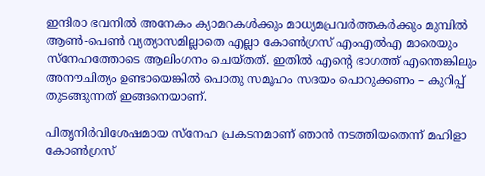ഇന്ദിരാ ഭവനില്‍ അനേകം ക്യാമറകള്‍ക്കും മാധ്യമപ്രവര്‍ത്തകര്‍ക്കും മുമ്പില്‍ ആണ്‍-പെണ്‍ വ്യത്യാസമില്ലാതെ എല്ലാ കോണ്‍ഗ്രസ് എംഎല്‍എ മാരെയും സ്‌നേഹത്തോടെ ആലിംഗനം ചെയ്തത്. ഇതില്‍ എന്റെ ഭാഗത്ത് എന്തെങ്കിലും അനൗചിത്യം ഉണ്ടായെങ്കില്‍ പൊതു സമൂഹം സദയം പൊറുക്കണം – കുറിപ്പ് തുടങ്ങുന്നത് ഇങ്ങനെയാണ്.

പിതൃനിര്‍വിശേഷമായ സ്‌നേഹ പ്രകടനമാണ് ഞാന്‍ നടത്തിയതെന്ന് മഹിളാ കോണ്‍ഗ്രസ്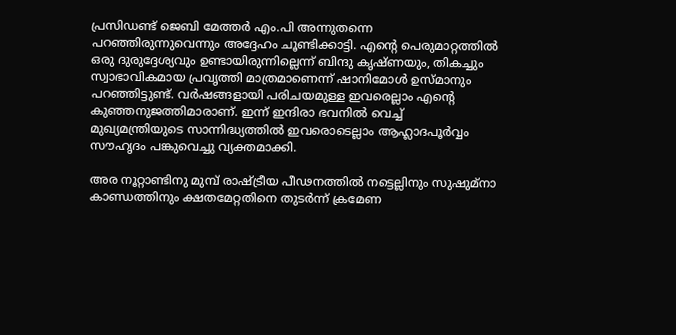പ്രസിഡണ്ട് ജെബി മേത്തര്‍ എം.പി അന്നുതന്നെ പറഞ്ഞിരുന്നുവെന്നും അദ്ദേഹം ചൂണ്ടിക്കാട്ടി. എന്റെ പെരുമാറ്റത്തില്‍ ഒരു ദുരുദ്ദേശ്യവും ഉണ്ടായിരുന്നില്ലെന്ന് ബിന്ദു കൃഷ്ണയും, തികച്ചും സ്വാഭാവികമായ പ്രവൃത്തി മാത്രമാണെന്ന് ഷാനിമോള്‍ ഉസ്മാനും പറഞ്ഞിട്ടുണ്ട്. വര്‍ഷങ്ങളായി പരിചയമുള്ള ഇവരെല്ലാം എന്റെ കുഞ്ഞനുജത്തിമാരാണ്. ഇന്ന് ഇന്ദിരാ ഭവനില്‍ വെച്ച് മുഖ്യമന്ത്രിയുടെ സാന്നിദ്ധ്യത്തില്‍ ഇവരൊടെല്ലാം ആഹ്ലാദപൂര്‍വ്വം സൗഹൃദം പങ്കുവെച്ചു വ്യക്തമാക്കി.

അര നൂറ്റാണ്ടിനു മുമ്പ് രാഷ്ട്രീയ പീഢനത്തില്‍ നട്ടെല്ലിനും സുഷുമ്നാ കാണ്ഡത്തിനും ക്ഷതമേറ്റതിനെ തുടര്‍ന്ന് ക്രമേണ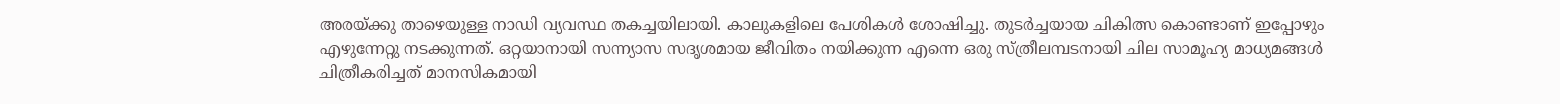അരയ്ക്കു താഴെയുള്ള നാഡി വ്യവസ്ഥ തകച്ചയിലായി. കാലുകളിലെ പേശികള്‍ ശോഷിച്ചു. തുടര്‍ച്ചയായ ചികിത്സ കൊണ്ടാണ് ഇപ്പോഴും എഴുന്നേറ്റു നടക്കുന്നത്. ഒറ്റയാനായി സന്ന്യാസ സദൃശമായ ജീവിതം നയിക്കുന്ന എന്നെ ഒരു സ്ത്രീലമ്പടനായി ചില സാമൂഹ്യ മാധ്യമങ്ങള്‍ ചിത്രീകരിച്ചത് മാനസികമായി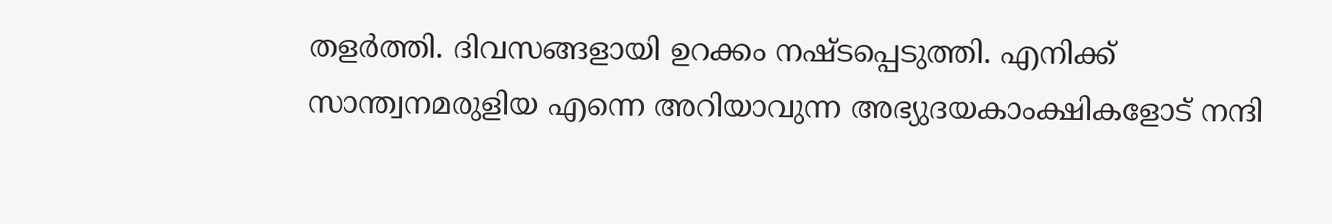തളര്‍ത്തി. ദിവസങ്ങളായി ഉറക്കം നഷ്ടപ്പെടുത്തി. എനിക്ക് സാന്ത്വനമരുളിയ എന്നെ അറിയാവുന്ന അഭ്യുദയകാംക്ഷികളോട് നന്ദി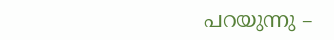പറയുന്നു –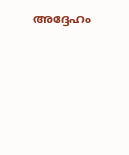അദ്ദേഹം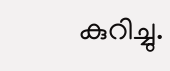കുറിച്ചു.